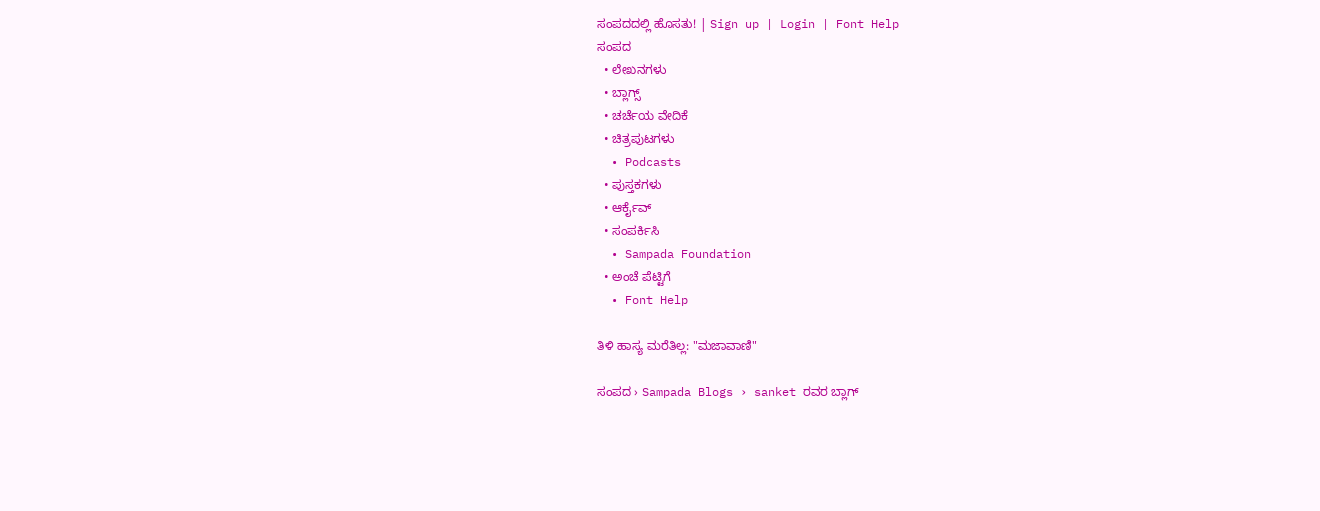ಸಂಪದದಲ್ಲಿ ಹೊಸತು! | Sign up | Login | Font Help
ಸಂಪದ
  • ಲೇಖನಗಳು
  • ಬ್ಲಾಗ್ಸ್
  • ಚರ್ಚೆಯ ವೇದಿಕೆ
  • ಚಿತ್ರಪುಟಗಳು
  • Podcasts
  • ಪುಸ್ತಕಗಳು
  • ಆರ್ಕೈವ್
  • ಸಂಪರ್ಕಿಸಿ
  • Sampada Foundation
  • ಅಂಚೆ ಪೆಟ್ಟಿಗೆ
  • Font Help

ತಿಳಿ ಹಾಸ್ಯ ಮರೆತಿಲ್ಲ: "ಮಜಾವಾಣಿ"

ಸಂಪದ › Sampada Blogs › sanket ರವರ ಬ್ಲಾಗ್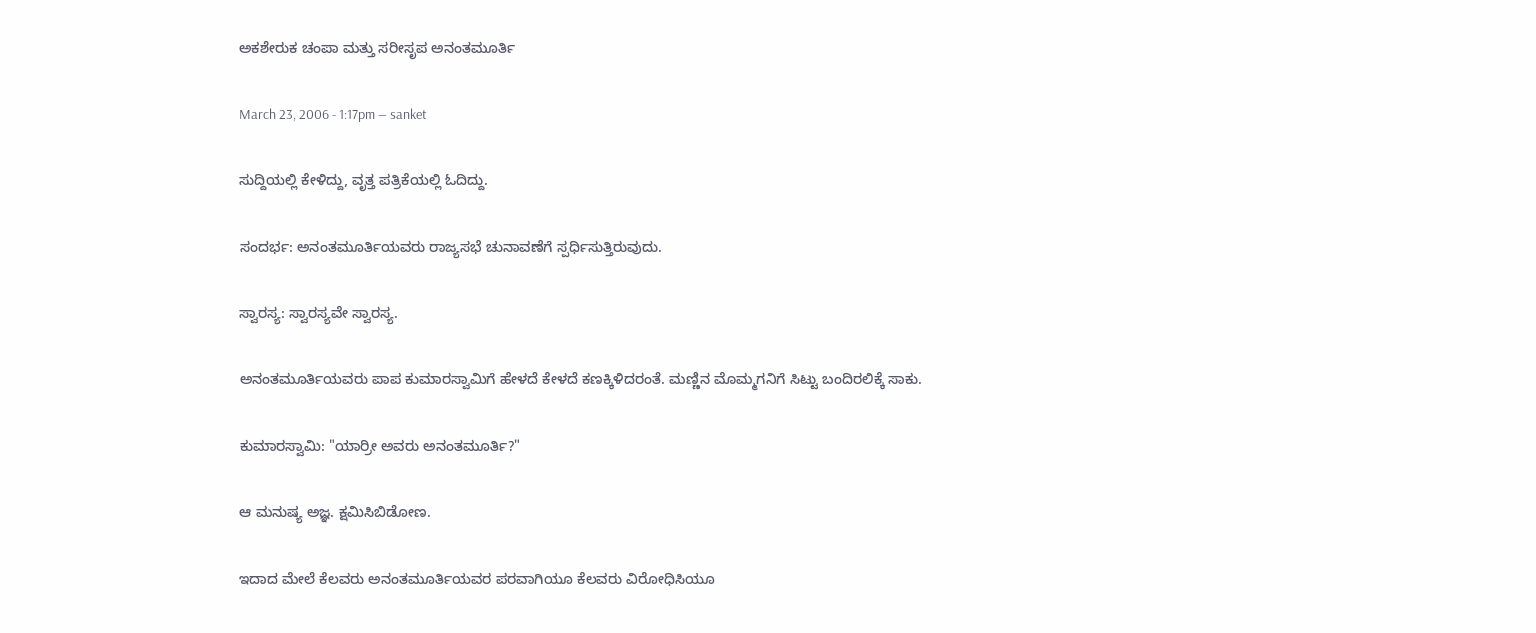ಅಕಶೇರುಕ ಚಂಪಾ ಮತ್ತು ಸರೀಸೃಪ ಅನಂತಮೂರ್ತಿ

March 23, 2006 - 1:17pm — sanket

ಸುದ್ದಿಯಲ್ಲಿ ಕೇಳಿದ್ದು, ವೃತ್ತ ಪತ್ರಿಕೆಯಲ್ಲಿ ಓದಿದ್ದು.

ಸಂದರ್ಭ: ಅನಂತಮೂರ್ತಿಯವರು ರಾಜ್ಯಸಭೆ ಚುನಾವಣೆಗೆ ಸ್ಪರ್ಧಿಸುತ್ತಿರುವುದು.

ಸ್ವಾರಸ್ಯ: ಸ್ವಾರಸ್ಯವೇ ಸ್ವಾರಸ್ಯ.

ಅನಂತಮೂರ್ತಿಯವರು ಪಾಪ ಕುಮಾರಸ್ವಾಮಿಗೆ ಹೇಳದೆ ಕೇಳದೆ ಕಣಕ್ಕಿಳಿದರಂತೆ. ಮಣ್ಣಿನ ಮೊಮ್ಮಗನಿಗೆ ಸಿಟ್ಟು ಬಂದಿರಲಿಕ್ಕೆ ಸಾಕು.

ಕುಮಾರಸ್ವಾಮಿ: "ಯಾರ್ರೀ ಅವರು ಅನಂತಮೂರ್ತಿ?"

ಆ ಮನುಷ್ಯ ಅಜ್ಞ. ಕ್ಷಮಿಸಿಬಿಡೋಣ.

ಇದಾದ ಮೇಲೆ ಕೆಲವರು ಅನಂತಮೂರ್ತಿಯವರ ಪರವಾಗಿಯೂ ಕೆಲವರು ವಿರೋಧಿಸಿಯೂ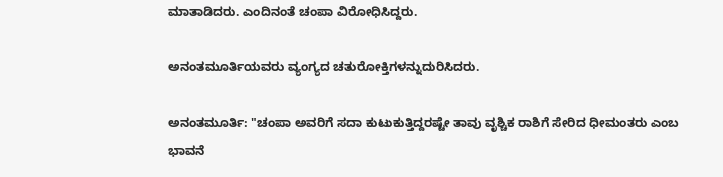ಮಾತಾಡಿದರು. ಎಂದಿನಂತೆ ಚಂಪಾ ವಿರೋಧಿಸಿದ್ದರು.

ಅನಂತಮೂರ್ತಿಯವರು ವ್ಯಂಗ್ಯದ ಚತುರೋಕ್ತಿಗಳನ್ನುದುರಿಸಿದರು.

ಅನಂತಮೂರ್ತಿ: "ಚಂಪಾ ಅವರಿಗೆ ಸದಾ ಕುಟುಕುತ್ತಿದ್ದರಷ್ಟೇ ತಾವು ವೃಶ್ಚಿಕ ರಾಶಿಗೆ ಸೇರಿದ ಧೀಮಂತರು ಎಂಬ ಭಾವನೆ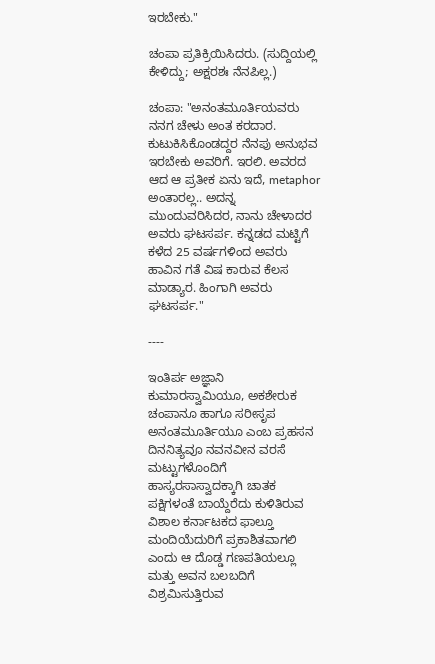ಇರಬೇಕು."

ಚಂಪಾ ಪ್ರತಿಕ್ರಿಯಿಸಿದರು. (ಸುದ್ದಿಯಲ್ಲಿ ಕೇಳಿದ್ದು; ಅಕ್ಷರಶಃ ನೆನಪಿಲ್ಲ.)

ಚಂಪಾ: "ಅನಂತಮೂರ್ತಿಯವರು ನನಗ ಚೇಳು ಅಂತ ಕರದಾರ. ಕುಟುಕಿಸಿಕೊಂಡದ್ದರ ನೆನಪು ಅನುಭವ ಇರಬೇಕು ಅವರಿಗೆ. ಇರಲಿ. ಅವರದ ಆದ ಆ ಪ್ರತೀಕ ಏನು ಇದೆ, metaphor ಅಂತಾರಲ್ಲ.. ಅದನ್ನ ಮುಂದುವರಿಸಿದರ, ನಾನು ಚೇಳಾದರ ಅವರು ಘಟಸರ್ಪ. ಕನ್ನಡದ ಮಟ್ಟಿಗೆ ಕಳೆದ 25 ವರ್ಷಗಳಿಂದ ಅವರು ಹಾವಿನ ಗತೆ ವಿಷ ಕಾರುವ ಕೆಲಸ ಮಾಡ್ಯಾರ. ಹಿಂಗಾಗಿ ಅವರು ಘಟಸರ್ಪ."

----

ಇಂತಿರ್ಪ ಅಜ್ಞಾನಿ ಕುಮಾರಸ್ವಾಮಿಯೂ, ಅಕಶೇರುಕ ಚಂಪಾನೂ ಹಾಗೂ ಸರೀಸೃಪ ಅನಂತಮೂರ್ತಿಯೂ ಎಂಬ ಪ್ರಹಸನ ದಿನನಿತ್ಯವೂ ನವನವೀನ ವರಸೆ ಮಟ್ಟುಗಳೊಂದಿಗೆ ಹಾಸ್ಯರಸಾಸ್ವಾದಕ್ಕಾಗಿ ಚಾತಕ ಪಕ್ಷಿಗಳಂತೆ ಬಾಯ್ದೆರೆದು ಕುಳಿತಿರುವ ವಿಶಾಲ ಕರ್ನಾಟಕದ ಫಾಲ್ತೂ ಮಂದಿಯೆದುರಿಗೆ ಪ್ರಕಾಶಿತವಾಗಲಿ ಎಂದು ಆ ದೊಡ್ಡ ಗಣಪತಿಯಲ್ಲೂ ಮತ್ತು ಅವನ ಬಲಬದಿಗೆ ವಿಶ್ರಮಿಸುತ್ತಿರುವ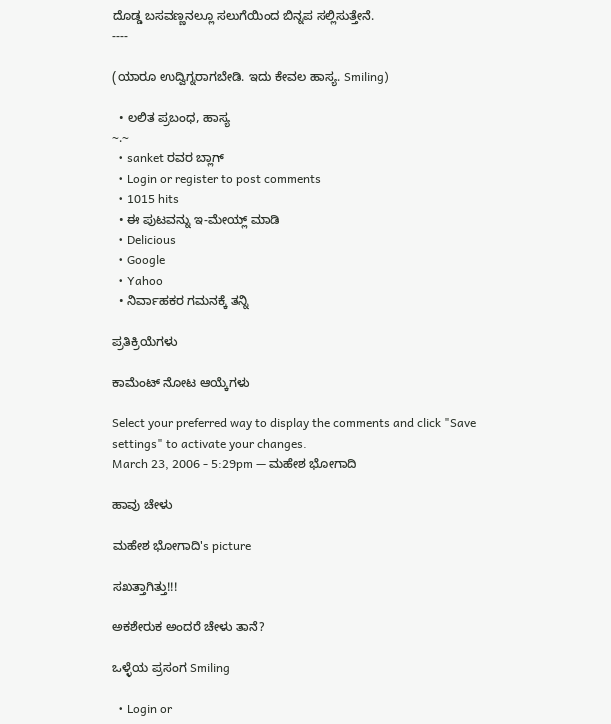ದೊಡ್ಡ ಬಸವಣ್ಣನಲ್ಲೂ ಸಲುಗೆಯಿಂದ ಬಿನ್ನಪ ಸಲ್ಲಿಸುತ್ತೇನೆ.
----

(ಯಾರೂ ಉದ್ವಿಗ್ನರಾಗಬೇಡಿ. ಇದು ಕೇವಲ ಹಾಸ್ಯ. Smiling)

  • ಲಲಿತ ಪ್ರಬಂಧ, ಹಾಸ್ಯ
~.~
  • sanket ರವರ ಬ್ಲಾಗ್
  • Login or register to post comments
  • 1015 hits
  • ಈ ಪುಟವನ್ನು ಇ-ಮೇಯ್ಲ್ ಮಾಡಿ
  • Delicious
  • Google
  • Yahoo
  • ನಿರ್ವಾಹಕರ ಗಮನಕ್ಕೆ ತನ್ನಿ

ಪ್ರತಿಕ್ರಿಯೆಗಳು

ಕಾಮೆಂಟ್ ನೋಟ ಆಯ್ಕೆಗಳು

Select your preferred way to display the comments and click "Save settings" to activate your changes.
March 23, 2006 - 5:29pm — ಮಹೇಶ ಭೋಗಾದಿ

ಹಾವು ಚೇಳು

ಮಹೇಶ ಭೋಗಾದಿ's picture

ಸಖತ್ತಾಗಿತ್ತು!!!

ಅಕಶೇರುಕ ಅಂದರೆ ಚೇಳು ತಾನೆ?

ಒಳ್ಳೆಯ ಪ್ರಸಂಗ Smiling

  • Login or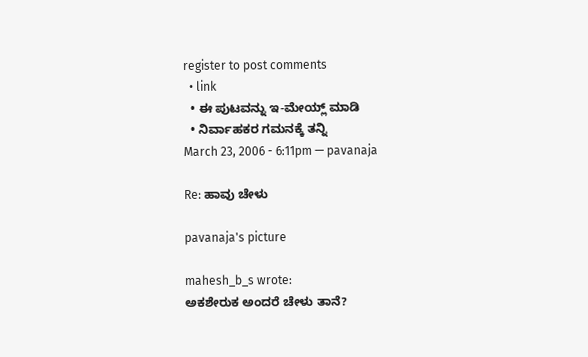register to post comments
  • link
  • ಈ ಪುಟವನ್ನು ಇ-ಮೇಯ್ಲ್ ಮಾಡಿ
  • ನಿರ್ವಾಹಕರ ಗಮನಕ್ಕೆ ತನ್ನಿ
March 23, 2006 - 6:11pm — pavanaja

Re: ಹಾವು ಚೇಳು

pavanaja's picture

mahesh_b_s wrote:
ಅಕಶೇರುಕ ಅಂದರೆ ಚೇಳು ತಾನೆ?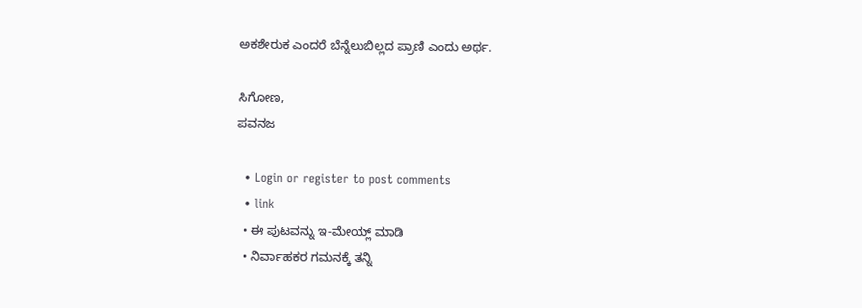ಅಕಶೇರುಕ ಎಂದರೆ ಬೆನ್ನೆಲುಬಿಲ್ಲದ ಪ್ರಾಣಿ ಎಂದು ಅರ್ಥ.

ಸಿಗೋಣ,
ಪವನಜ

  • Login or register to post comments
  • link
  • ಈ ಪುಟವನ್ನು ಇ-ಮೇಯ್ಲ್ ಮಾಡಿ
  • ನಿರ್ವಾಹಕರ ಗಮನಕ್ಕೆ ತನ್ನಿ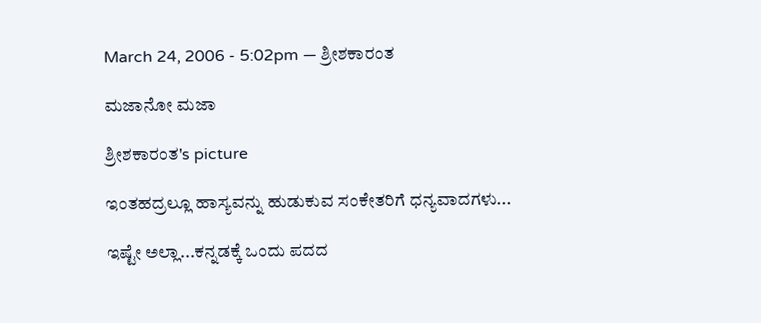March 24, 2006 - 5:02pm — ಶ್ರೀಶಕಾರಂತ

ಮಜಾನೋ ಮಜಾ

ಶ್ರೀಶಕಾರಂತ's picture

ಇಂತಹದ್ರಲ್ಲೂ ಹಾಸ್ಯವನ್ನು ಹುಡುಕುವ ಸಂಕೇತರಿಗೆ ಧನ್ಯವಾದಗಳು...

ಇಷ್ಟೇ ಅಲ್ಲಾ...ಕನ್ನಡಕ್ಕೆ ಒಂದು ಪದದ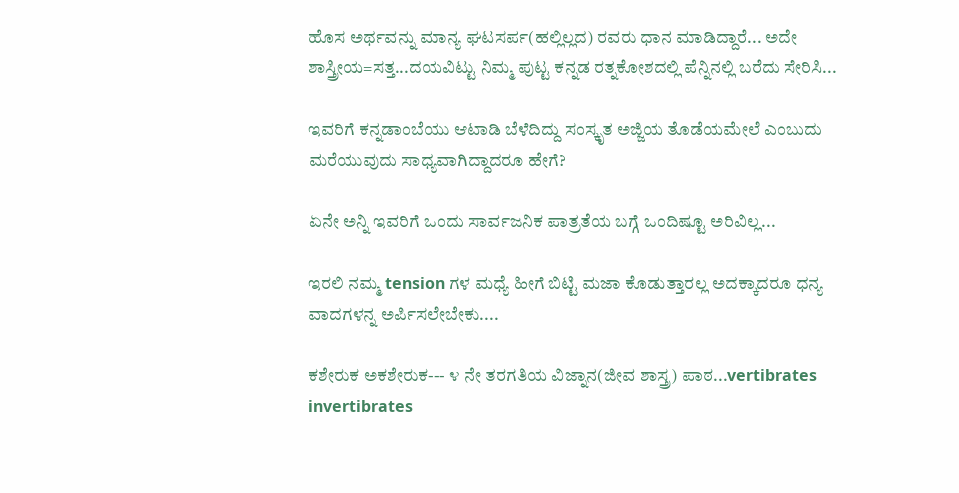ಹೊಸ ಅರ್ಥವನ್ನು ಮಾನ್ಯ ಘಟಸರ್ಪ(ಹಲ್ಲಿಲ್ಲದ) ರವರು ಧಾನ ಮಾಡಿದ್ದಾರೆ... ಅದೇ ಶಾಸ್ತ್ರೀಯ=ಸತ್ತ...ದಯವಿಟ್ಟು ನಿಮ್ಮ ಪುಟ್ಟ ಕನ್ನಡ ರತ್ನಕೋಶದಲ್ಲಿ ಪೆನ್ನಿನಲ್ಲಿ ಬರೆದು ಸೇರಿಸಿ...

ಇವರಿಗೆ ಕನ್ನಡಾಂಬೆಯು ಆಟಾಡಿ ಬೆಳೆದಿದ್ದು ಸಂಸ್ಕೃತ ಅಜ್ಜಿಯ ತೊಡೆಯಮೇಲೆ ಎಂಬುದು ಮರೆಯುವುದು ಸಾಧ್ಯವಾಗಿದ್ದಾದರೂ ಹೇಗೆ?

ಏನೇ ಅನ್ನಿ ಇವರಿಗೆ ಒಂದು ಸಾರ್ವಜನಿಕ ಪಾತ್ರತೆಯ ಬಗ್ಗೆ ಒಂದಿಷ್ಟೂ ಅರಿವಿಲ್ಲ...

ಇರಲಿ ನಮ್ಮ tension ಗಳ ಮಧ್ಯೆ ಹೀಗೆ ಬಿಟ್ಟಿ ಮಜಾ ಕೊಡುತ್ತಾರಲ್ಲ ಅದಕ್ಕಾದರೂ ಧನ್ಯ ವಾದಗಳನ್ನ ಅರ್ಪಿಸಲೇಬೇಕು....

ಕಶೇರುಕ ಅಕಶೇರುಕ--- ೪ ನೇ ತರಗತಿಯ ವಿಜ್ನಾನ(ಜೀವ ಶಾಸ್ತ್ರ) ಪಾಠ...vertibrates invertibrates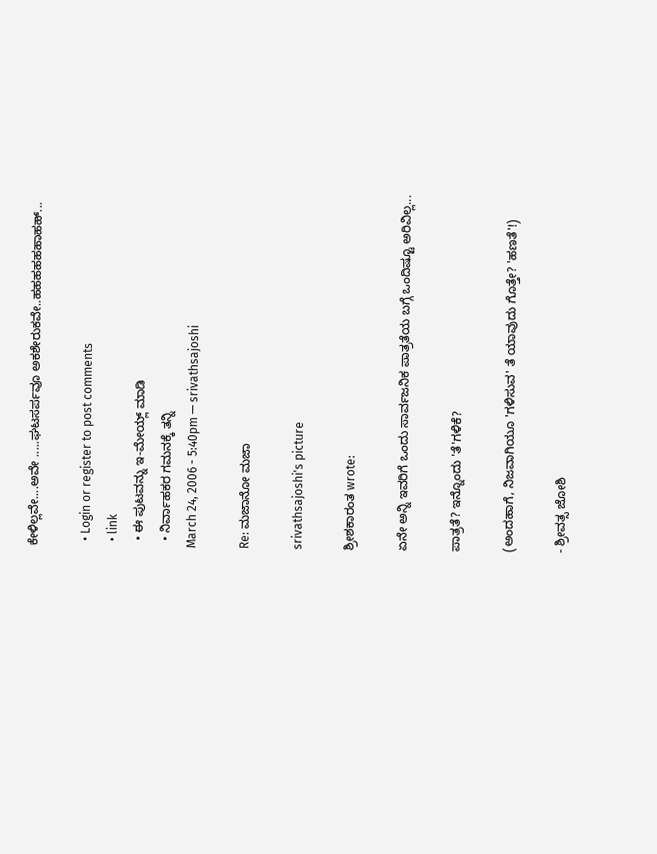ಕೇಳಿಲ್ಲವೇ....ಅವೇ .....ಘಟಸರ್ಪವೂ ಅಕಶೇರುಕವೇ..ಹಹಹಹಹಹಾಹಹ್...

  • Login or register to post comments
  • link
  • ಈ ಪುಟವನ್ನು ಇ-ಮೇಯ್ಲ್ ಮಾಡಿ
  • ನಿರ್ವಾಹಕರ ಗಮನಕ್ಕೆ ತನ್ನಿ
March 24, 2006 - 5:40pm — srivathsajoshi

Re: ಮಜಾನೋ ಮಜಾ

srivathsajoshi's picture

ಶ್ರೀಶಕಾರಂತ wrote:

ಏನೇ ಅನ್ನಿ ಇವರಿಗೆ ಒಂದು ಸಾರ್ವಜನಿಕ ಪಾತ್ರತೆಯ ಬಗ್ಗೆ ಒಂದಿಷ್ಟೂ ಅರಿವಿಲ್ಲ...

ಪಾತ್ರತೆ? ಇನ್ನೊಂದು 'ತೆ'ಗಳಿಕೆ?

(ಅಂದಹಾಗೆ, ನಿಜವಾಗಿಯೂ 'ಗಳಿಸುವ' ತೆ ಯಾವುದು ಗೊತ್ತೇ? 'ಹಣತೆ'!)

- ಶ್ರೀವತ್ಸ ಜೋಶಿ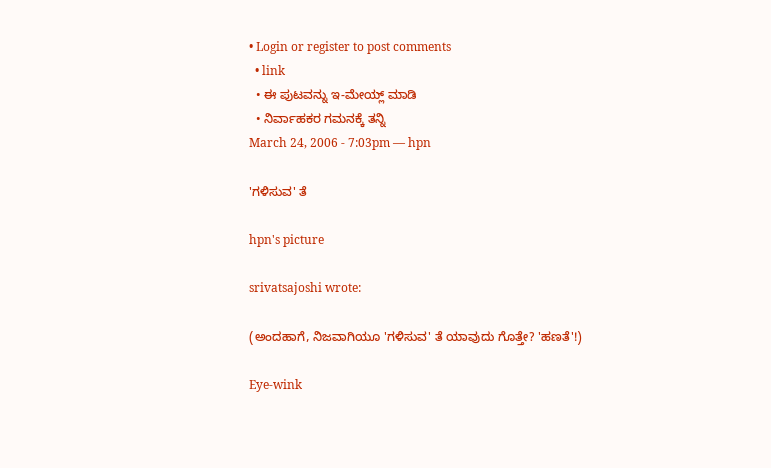• Login or register to post comments
  • link
  • ಈ ಪುಟವನ್ನು ಇ-ಮೇಯ್ಲ್ ಮಾಡಿ
  • ನಿರ್ವಾಹಕರ ಗಮನಕ್ಕೆ ತನ್ನಿ
March 24, 2006 - 7:03pm — hpn

'ಗಳಿಸುವ' ತೆ

hpn's picture

srivatsajoshi wrote:

(ಅಂದಹಾಗೆ, ನಿಜವಾಗಿಯೂ 'ಗಳಿಸುವ' ತೆ ಯಾವುದು ಗೊತ್ತೇ? 'ಹಣತೆ'!)

Eye-wink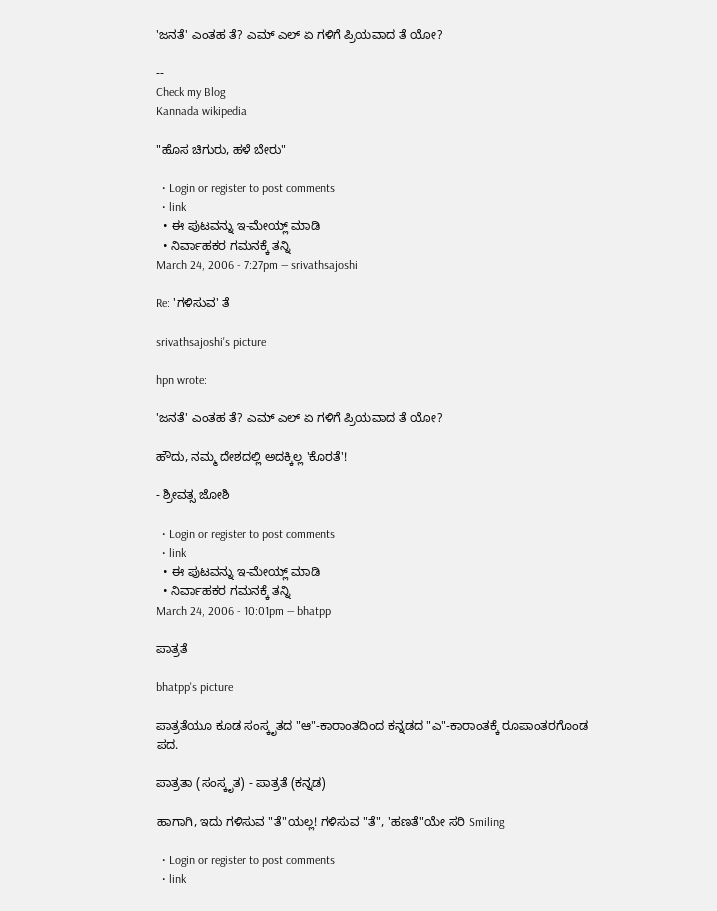'ಜನತೆ' ಎಂತಹ ತೆ? ಎಮ್ ಎಲ್ ಏ ಗಳಿಗೆ ಪ್ರಿಯವಾದ ತೆ ಯೋ?

--
Check my Blog
Kannada wikipedia

"ಹೊಸ ಚಿಗುರು, ಹಳೆ ಬೇರು"

  • Login or register to post comments
  • link
  • ಈ ಪುಟವನ್ನು ಇ-ಮೇಯ್ಲ್ ಮಾಡಿ
  • ನಿರ್ವಾಹಕರ ಗಮನಕ್ಕೆ ತನ್ನಿ
March 24, 2006 - 7:27pm — srivathsajoshi

Re: 'ಗಳಿಸುವ' ತೆ

srivathsajoshi's picture

hpn wrote:

'ಜನತೆ' ಎಂತಹ ತೆ? ಎಮ್ ಎಲ್ ಏ ಗಳಿಗೆ ಪ್ರಿಯವಾದ ತೆ ಯೋ?

ಹೌದು, ನಮ್ಮ ದೇಶದಲ್ಲಿ ಅದಕ್ಕಿಲ್ಲ 'ಕೊರತೆ'!

- ಶ್ರೀವತ್ಸ ಜೋಶಿ

  • Login or register to post comments
  • link
  • ಈ ಪುಟವನ್ನು ಇ-ಮೇಯ್ಲ್ ಮಾಡಿ
  • ನಿರ್ವಾಹಕರ ಗಮನಕ್ಕೆ ತನ್ನಿ
March 24, 2006 - 10:01pm — bhatpp

ಪಾತ್ರತೆ

bhatpp's picture

ಪಾತ್ರತೆಯೂ ಕೂಡ ಸಂಸ್ಕೃತದ "ಆ"-ಕಾರಾಂತದಿಂದ ಕನ್ನಡದ "ಎ"-ಕಾರಾಂತಕ್ಕೆ ರೂಪಾಂತರಗೊಂಡ ಪದ.

ಪಾತ್ರತಾ (ಸಂಸ್ಕೃತ) - ಪಾತ್ರತೆ (ಕನ್ನಡ)

ಹಾಗಾಗಿ, ಇದು ಗಳಿಸುವ "ತೆ"ಯಲ್ಲ! ಗಳಿಸುವ "ತೆ", 'ಹಣತೆ"ಯೇ ಸರಿ Smiling

  • Login or register to post comments
  • link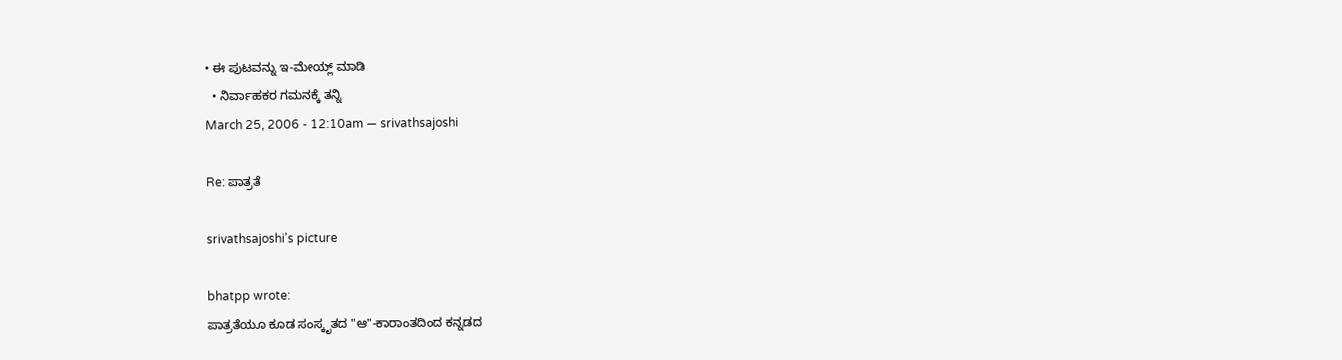• ಈ ಪುಟವನ್ನು ಇ-ಮೇಯ್ಲ್ ಮಾಡಿ
  • ನಿರ್ವಾಹಕರ ಗಮನಕ್ಕೆ ತನ್ನಿ
March 25, 2006 - 12:10am — srivathsajoshi

Re: ಪಾತ್ರತೆ

srivathsajoshi's picture

bhatpp wrote:
ಪಾತ್ರತೆಯೂ ಕೂಡ ಸಂಸ್ಕೃತದ "ಆ"-ಕಾರಾಂತದಿಂದ ಕನ್ನಡದ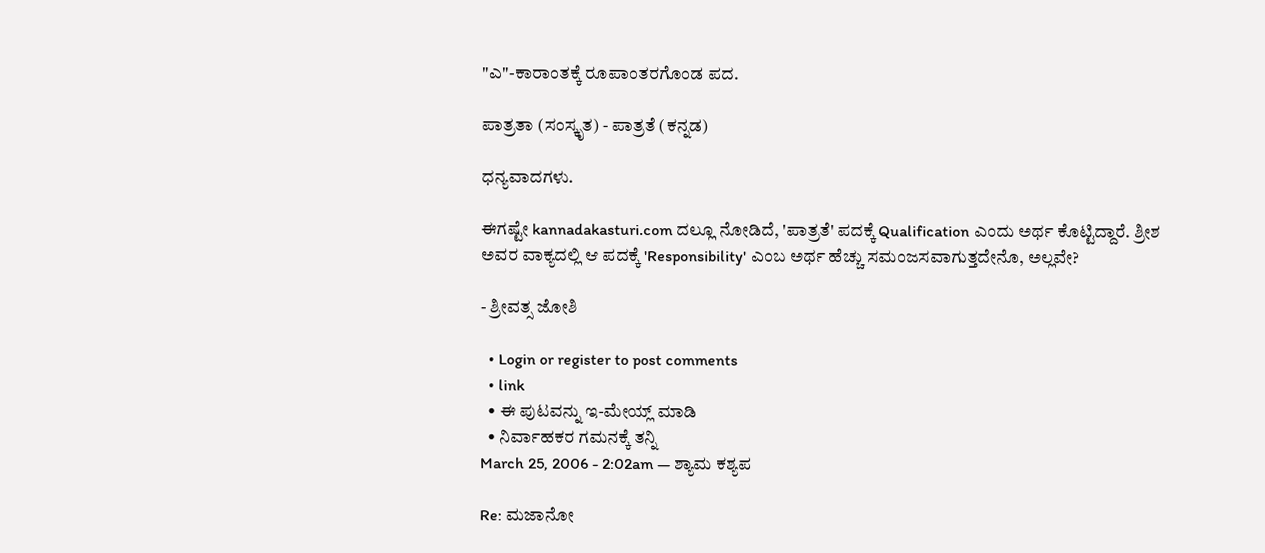"ಎ"-ಕಾರಾಂತಕ್ಕೆ ರೂಪಾಂತರಗೊಂಡ ಪದ.

ಪಾತ್ರತಾ (ಸಂಸ್ಕೃತ) - ಪಾತ್ರತೆ (ಕನ್ನಡ)

ಧನ್ಯವಾದಗಳು.

ಈಗಷ್ಟೇ kannadakasturi.com ದಲ್ಲೂ ನೋಡಿದೆ, 'ಪಾತ್ರತೆ' ಪದಕ್ಕೆ Qualification ಎಂದು ಅರ್ಥ ಕೊಟ್ಟಿದ್ದಾರೆ. ಶ್ರೀಶ ಅವರ ವಾಕ್ಯದಲ್ಲಿ ಆ ಪದಕ್ಕೆ 'Responsibility' ಎಂಬ ಅರ್ಥ ಹೆಚ್ಚು ಸಮಂಜಸವಾಗುತ್ತದೇನೊ, ಅಲ್ಲವೇ?

- ಶ್ರೀವತ್ಸ ಜೋಶಿ

  • Login or register to post comments
  • link
  • ಈ ಪುಟವನ್ನು ಇ-ಮೇಯ್ಲ್ ಮಾಡಿ
  • ನಿರ್ವಾಹಕರ ಗಮನಕ್ಕೆ ತನ್ನಿ
March 25, 2006 - 2:02am — ಶ್ಯಾಮ ಕಶ್ಯಪ

Re: ಮಜಾನೋ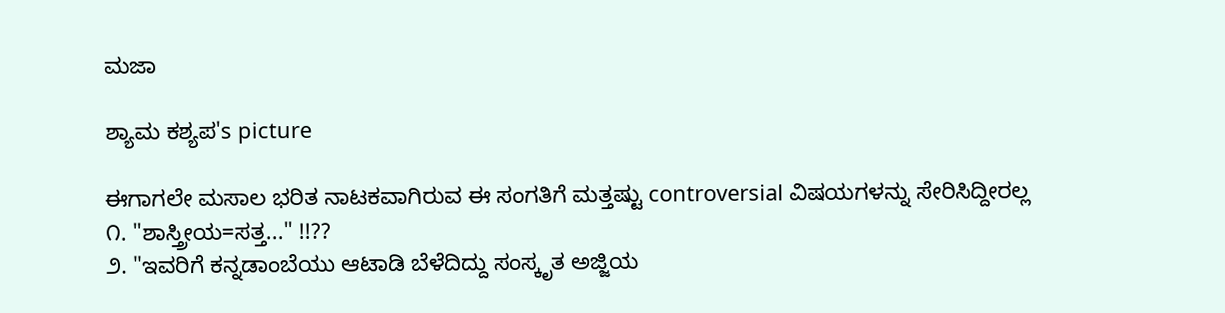ಮಜಾ

ಶ್ಯಾಮ ಕಶ್ಯಪ's picture

ಈಗಾಗಲೇ ಮಸಾಲ ಭರಿತ ನಾಟಕವಾಗಿರುವ ಈ ಸಂಗತಿಗೆ ಮತ್ತಷ್ಟು controversial ವಿಷಯಗಳನ್ನು ಸೇರಿಸಿದ್ದೀರಲ್ಲ
೧. "ಶಾಸ್ತ್ರೀಯ=ಸತ್ತ..." !!??
೨. "ಇವರಿಗೆ ಕನ್ನಡಾಂಬೆಯು ಆಟಾಡಿ ಬೆಳೆದಿದ್ದು ಸಂಸ್ಕೃತ ಅಜ್ಜಿಯ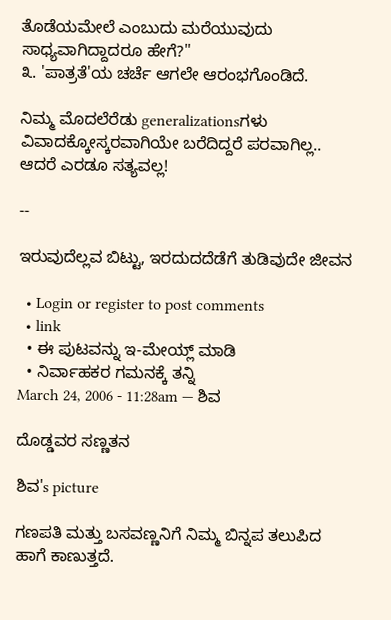ತೊಡೆಯಮೇಲೆ ಎಂಬುದು ಮರೆಯುವುದು ಸಾಧ್ಯವಾಗಿದ್ದಾದರೂ ಹೇಗೆ?"
೩. 'ಪಾತ್ರತೆ'ಯ ಚರ್ಚೆ ಆಗಲೇ ಆರಂಭಗೊಂಡಿದೆ.

ನಿಮ್ಮ ಮೊದಲೆರೆಡು generalizationsಗಳು ವಿವಾದಕ್ಕೋಸ್ಕರವಾಗಿಯೇ ಬರೆದಿದ್ದರೆ ಪರವಾಗಿಲ್ಲ.. ಆದರೆ ಎರಡೂ ಸತ್ಯವಲ್ಲ!

--

ಇರುವುದೆಲ್ಲವ ಬಿಟ್ಟು, ಇರದುದದೆಡೆಗೆ ತುಡಿವುದೇ ಜೀವನ

  • Login or register to post comments
  • link
  • ಈ ಪುಟವನ್ನು ಇ-ಮೇಯ್ಲ್ ಮಾಡಿ
  • ನಿರ್ವಾಹಕರ ಗಮನಕ್ಕೆ ತನ್ನಿ
March 24, 2006 - 11:28am — ಶಿವ

ದೊಡ್ಡವರ ಸಣ್ಣತನ

ಶಿವ's picture

ಗಣಪತಿ ಮತ್ತು ಬಸವಣ್ಣನಿಗೆ ನಿಮ್ಮ ಬಿನ್ನಪ ತಲುಪಿದ ಹಾಗೆ ಕಾಣುತ್ತದೆ.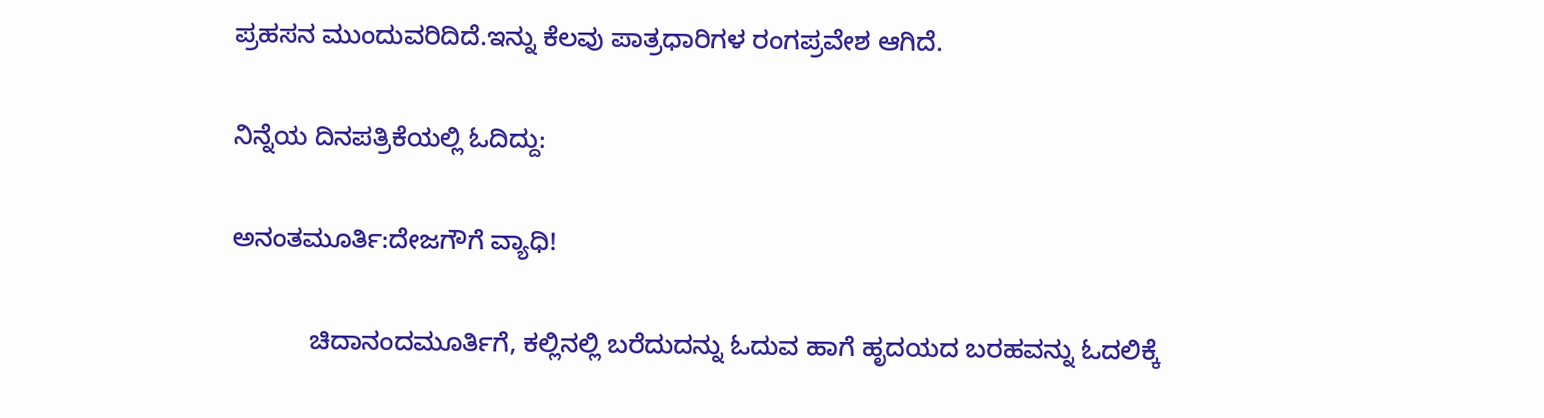ಪ್ರಹಸನ ಮುಂದುವರಿದಿದೆ.ಇನ್ನು ಕೆಲವು ಪಾತ್ರಧಾರಿಗಳ ರಂಗಪ್ರವೇಶ ಆಗಿದೆ.

ನಿನ್ನೆಯ ದಿನಪತ್ರಿಕೆಯಲ್ಲಿ ಓದಿದ್ದು:

ಅನಂತಮೂರ್ತಿ:ದೇಜಗೌಗೆ ವ್ಯಾಧಿ!

           ಚಿದಾನಂದಮೂರ್ತಿಗೆ, ಕಲ್ಲಿನಲ್ಲಿ ಬರೆದುದನ್ನು ಓದುವ ಹಾಗೆ ಹೃದಯದ ಬರಹವನ್ನು ಓದಲಿಕ್ಕೆ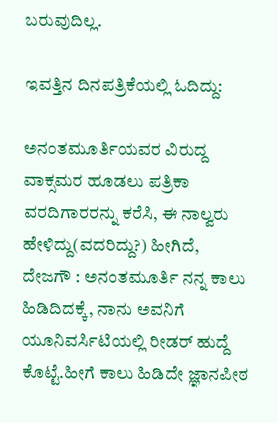ಬರುವುದಿಲ್ಲ.

ಇವತ್ತಿನ ದಿನಪತ್ರಿಕೆಯಲ್ಲಿ ಓದಿದ್ದು:

ಅನಂತಮೂರ್ತಿಯವರ ವಿರುದ್ದ ವಾಕ್ಸಮರ ಹೂಡಲು ಪತ್ರಿಕಾ ವರದಿಗಾರರನ್ನು ಕರೆಸಿ, ಈ ನಾಲ್ವರು ಹೇಳಿದ್ದು(ವದರಿದ್ದು?) ಹೀಗಿದೆ,
ದೇಜಗೌ : ಅನಂತಮೂರ್ತಿ ನನ್ನ ಕಾಲು ಹಿಡಿದಿದಕ್ಕೆ, ನಾನು ಅವನಿಗೆ ಯೂನಿವರ್ಸಿಟಿಯಲ್ಲಿ ರೀಡರ್ ಹುದ್ದೆ ಕೊಟ್ಟೆ.ಹೀಗೆ ಕಾಲು ಹಿಡಿದೇ ಜ್ಞಾನಪೀಠ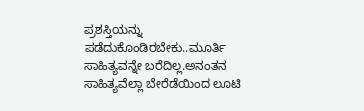ಪ್ರಶಸ್ತಿಯನ್ನು ಪಡೆದುಕೊಂಡಿರಬೇಕು..ಮೂರ್ತಿ ಸಾಹಿತ್ಯವನ್ನೇ ಬರೆದಿಲ್ಲ.ಅನಂತನ ಸಾಹಿತ್ಯವೆಲ್ಲಾ ಬೇರೆಡೆಯಿಂದ ಲೂಟಿ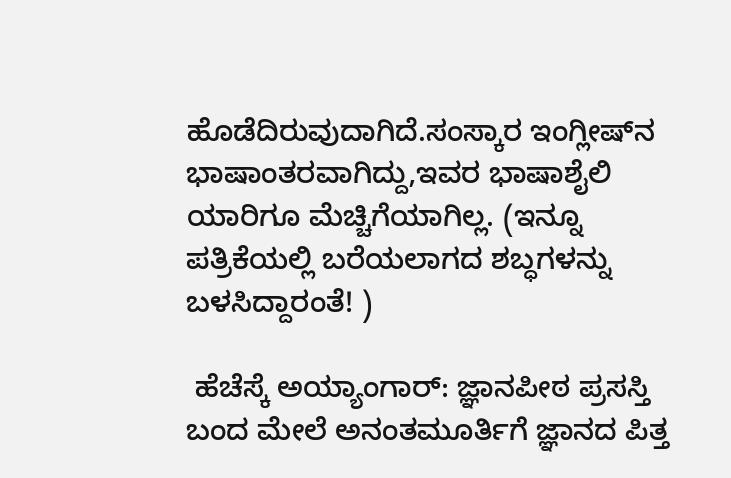ಹೊಡೆದಿರುವುದಾಗಿದೆ.ಸಂಸ್ಕಾರ ಇಂಗ್ಲೀಷ್‌ನ ಭಾಷಾಂತರವಾಗಿದ್ದು,ಇವರ ಭಾಷಾಶೈಲಿ ಯಾರಿಗೂ ಮೆಚ್ಚಿಗೆಯಾಗಿಲ್ಲ. (ಇನ್ನೂ ಪತ್ರಿಕೆಯಲ್ಲಿ ಬರೆಯಲಾಗದ ಶಬ್ಧಗಳನ್ನು ಬಳಸಿದ್ದಾರಂತೆ! )

 ಹೆಚೆಸ್ಕೆ ಅಯ್ಯಾಂಗಾರ್: ಜ್ಞಾನಪೀಠ ಪ್ರಸಸ್ತಿ ಬಂದ ಮೇಲೆ ಅನಂತಮೂರ್ತಿಗೆ ಜ್ಞಾನದ ಪಿತ್ತ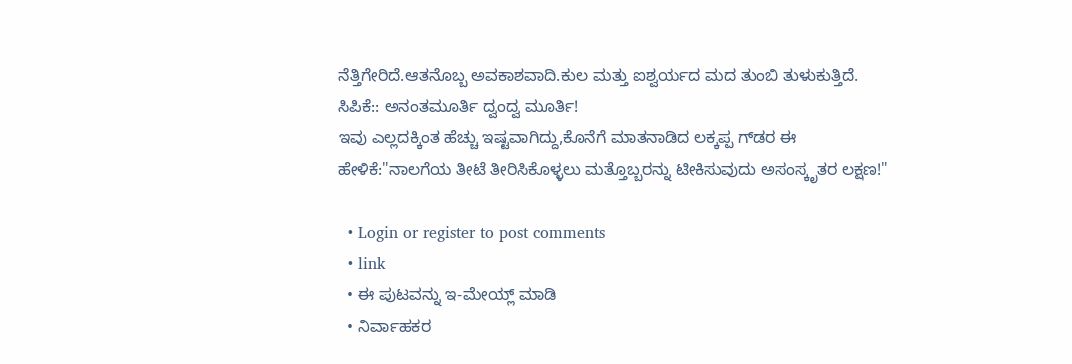ನೆತ್ತಿಗೇರಿದೆ.ಆತನೊಬ್ಬ ಅವಕಾಶವಾದಿ.ಕುಲ ಮತ್ತು ಐಶ್ವರ್ಯದ ಮದ ತುಂಬಿ ತುಳುಕುತ್ತಿದೆ.
ಸಿಪಿಕೆ:: ಅನಂತಮೂರ್ತಿ ದ್ವಂದ್ವ ಮೂರ್ತಿ!
ಇವು ಎಲ್ಲದಕ್ಕಿಂತ ಹೆಚ್ಚು ಇಷ್ಟವಾಗಿದ್ದು,ಕೊನೆಗೆ ಮಾತನಾಡಿದ ಲಕ್ಕಪ್ಪ ಗ್‌ಡರ ಈ ಹೇಳಿಕೆ:"ನಾಲಗೆಯ ತೀಟೆ ತೀರಿಸಿಕೊಳ್ಳಲು ಮತ್ತೊಬ್ಬರನ್ನು ಟೀಕಿಸುವುದು ಅಸಂಸ್ಕೃತರ ಲಕ್ಷಣ!"

  • Login or register to post comments
  • link
  • ಈ ಪುಟವನ್ನು ಇ-ಮೇಯ್ಲ್ ಮಾಡಿ
  • ನಿರ್ವಾಹಕರ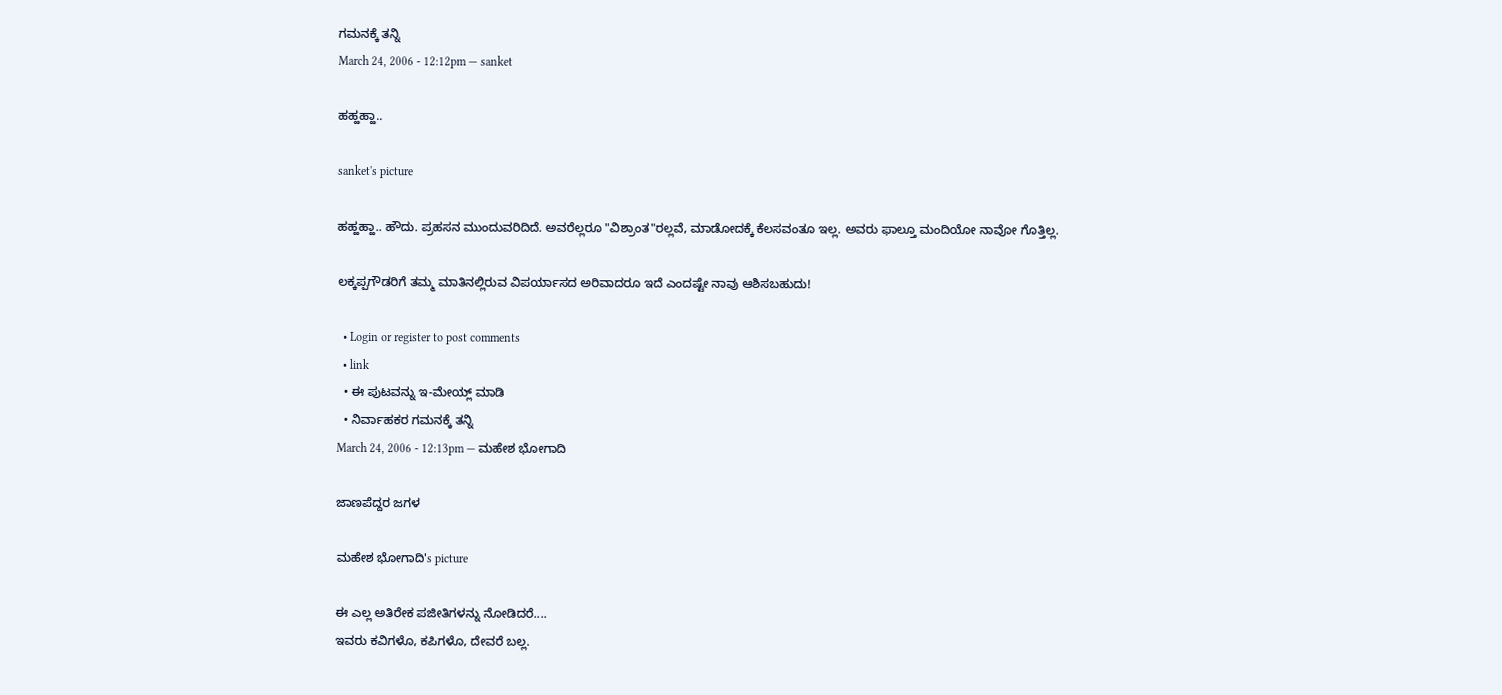ಗಮನಕ್ಕೆ ತನ್ನಿ
March 24, 2006 - 12:12pm — sanket

ಹಹ್ಹಹ್ಹಾ..

sanket's picture

ಹಹ್ಹಹ್ಹಾ.. ಹೌದು. ಪ್ರಹಸನ ಮುಂದುವರಿದಿದೆ. ಅವರೆಲ್ಲರೂ "ವಿಶ್ರಾಂತ"ರಲ್ಲವೆ, ಮಾಡೋದಕ್ಕೆ ಕೆಲಸವಂತೂ ಇಲ್ಲ. ಅವರು ಫಾಲ್ತೂ ಮಂದಿಯೋ ನಾವೋ ಗೊತ್ತಿಲ್ಲ.

ಲಕ್ಕಪ್ಪಗೌಡರಿಗೆ ತಮ್ಮ ಮಾತಿನಲ್ಲಿರುವ ವಿಪರ್ಯಾಸದ ಅರಿವಾದರೂ ಇದೆ ಎಂದಷ್ಟೇ ನಾವು ಆಶಿಸಬಹುದು!

  • Login or register to post comments
  • link
  • ಈ ಪುಟವನ್ನು ಇ-ಮೇಯ್ಲ್ ಮಾಡಿ
  • ನಿರ್ವಾಹಕರ ಗಮನಕ್ಕೆ ತನ್ನಿ
March 24, 2006 - 12:13pm — ಮಹೇಶ ಭೋಗಾದಿ

ಜಾಣಪೆದ್ದರ ಜಗಳ

ಮಹೇಶ ಭೋಗಾದಿ's picture

ಈ ಎಲ್ಲ ಅತಿರೇಕ ಪಜೀತಿಗಳನ್ನು ನೋಡಿದರೆ....
ಇವರು ಕವಿಗಳೊ, ಕಪಿಗಳೊ, ದೇವರೆ ಬಲ್ಲ.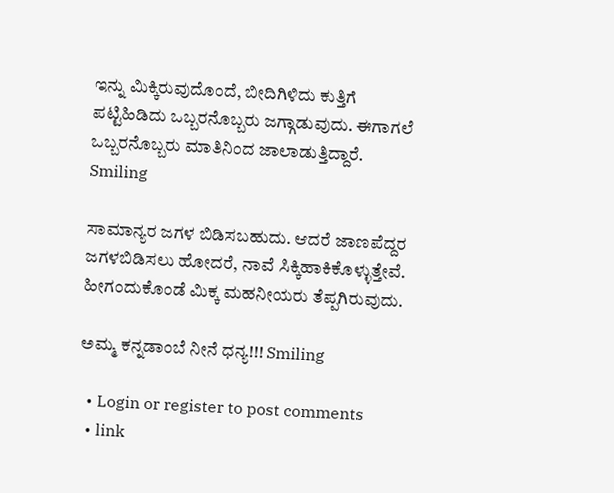ಇನ್ನು ಮಿಕ್ಕಿರುವುದೊಂದೆ, ಬೀದಿಗಿಳಿದು ಕುತ್ತಿಗೆ ಪಟ್ಟಿಹಿಡಿದು ಒಬ್ಬರನೊಬ್ಬರು ಜಗ್ಗಾಡುವುದು. ಈಗಾಗಲೆ ಒಬ್ಬರನೊಬ್ಬರು ಮಾತಿನಿಂದ ಜಾಲಾಡುತ್ತಿದ್ದಾರೆ. Smiling

ಸಾಮಾನ್ಯರ ಜಗಳ ಬಿಡಿಸಬಹುದು. ಆದರೆ ಜಾಣಪೆದ್ದರ ಜಗಳಬಿಡಿಸಲು ಹೋದರೆ, ನಾವೆ ಸಿಕ್ಕಿಹಾಕಿಕೊಳ್ಳುತ್ತೇವೆ. ಹೀಗಂದುಕೊಂಡೆ ಮಿಕ್ಕ ಮಹನೀಯರು ತೆಪ್ಪಗಿರುವುದು.

ಅಮ್ಮ ಕನ್ನಡಾಂಬೆ ನೀನೆ ಧನ್ಯ!!! Smiling

  • Login or register to post comments
  • link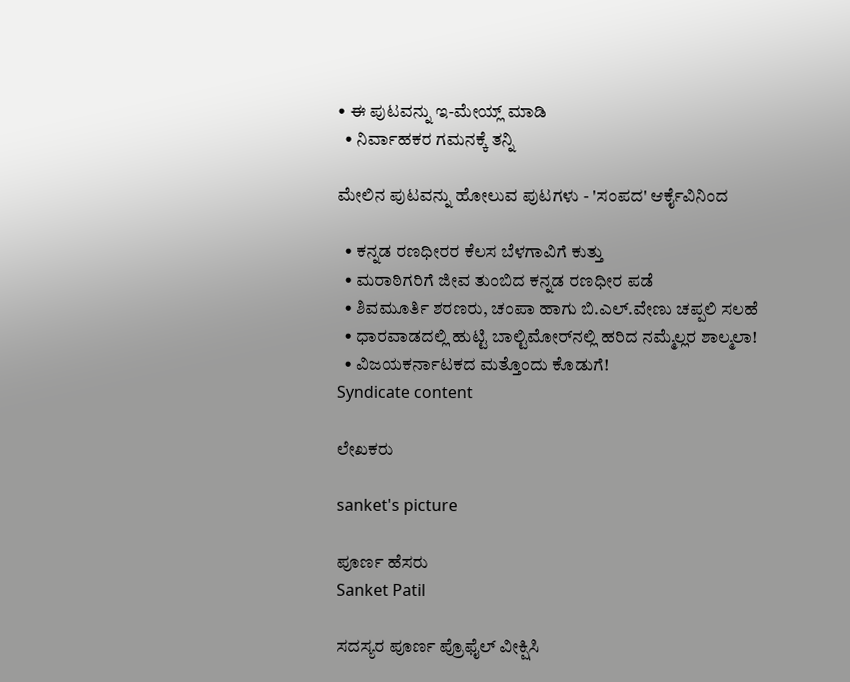• ಈ ಪುಟವನ್ನು ಇ-ಮೇಯ್ಲ್ ಮಾಡಿ
  • ನಿರ್ವಾಹಕರ ಗಮನಕ್ಕೆ ತನ್ನಿ

ಮೇಲಿನ ಪುಟವನ್ನು ಹೋಲುವ ಪುಟಗಳು - 'ಸಂಪದ' ಆರ್ಕೈವಿನಿಂದ

  • ಕನ್ನಡ ರಣಧೀರರ ಕೆಲಸ ಬೆಳಗಾವಿಗೆ ಕುತ್ತು
  • ಮರಾಠಿಗರಿಗೆ ಜೀವ ತುಂಬಿದ ಕನ್ನಡ ರಣಧೀರ ಪಡೆ
  • ಶಿವಮೂರ್ತಿ ಶರಣರು, ಚಂಪಾ ಹಾಗು ಬಿ.ಎಲ್.ವೇಣು ಚಪ್ಪಲಿ ಸಲಹೆ
  • ಧಾರವಾಡದಲ್ಲಿ ಹುಟ್ಟಿ ಬಾಲ್ಟಿಮೋರ್‌ನಲ್ಲಿ ಹರಿದ ನಮ್ಮೆಲ್ಲರ ಶಾಲ್ಮಲಾ!
  • ವಿಜಯಕರ್ನಾಟಕದ ಮತ್ತೊಂದು ಕೊಡುಗೆ!
Syndicate content

ಲೇಖಕರು

sanket's picture

ಪೂರ್ಣ ಹೆಸರು
Sanket Patil

ಸದಸ್ಯರ ಪೂರ್ಣ ಪ್ರೊಫೈಲ್ ವೀಕ್ಷಿಸಿ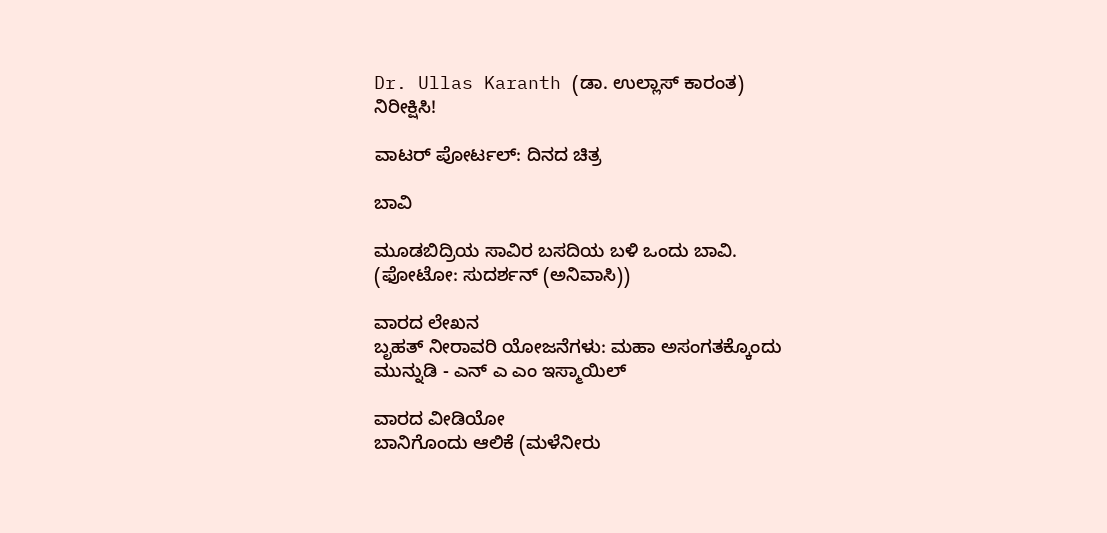Dr. Ullas Karanth (ಡಾ. ಉಲ್ಲಾಸ್ ಕಾರಂತ)
ನಿರೀಕ್ಷಿಸಿ!

ವಾಟರ್ ಪೋರ್ಟಲ್: ದಿನದ ಚಿತ್ರ

ಬಾವಿ

ಮೂಡಬಿದ್ರಿಯ ಸಾವಿರ ಬಸದಿಯ ಬಳಿ ಒಂದು ಬಾವಿ.
(ಫೋಟೋ: ಸುದರ್ಶನ್ (ಅನಿವಾಸಿ))

ವಾರದ ಲೇಖನ
ಬೃಹತ್ ನೀರಾವರಿ ಯೋಜನೆಗಳು: ಮಹಾ ಅಸಂಗತಕ್ಕೊಂದು ಮುನ್ನುಡಿ - ಎನ್ ಎ ಎಂ ಇಸ್ಮಾಯಿಲ್

ವಾರದ ವೀಡಿಯೋ
ಬಾನಿಗೊಂದು ಆಲಿಕೆ (ಮಳೆನೀರು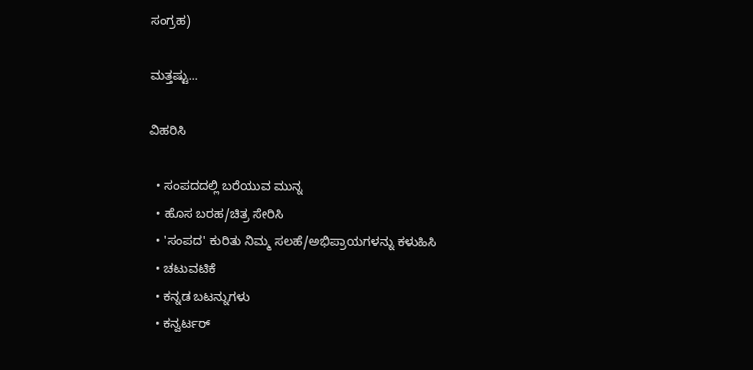ಸಂಗ್ರಹ)

ಮತ್ತಷ್ಟು...

ವಿಹರಿಸಿ

  • ಸಂಪದದಲ್ಲಿ ಬರೆಯುವ ಮುನ್ನ
  • ಹೊಸ ಬರಹ/ಚಿತ್ರ ಸೇರಿಸಿ
  • 'ಸಂಪದ' ಕುರಿತು ನಿಮ್ಮ ಸಲಹೆ/ಅಭಿಪ್ರಾಯಗಳನ್ನು ಕಳುಹಿಸಿ
  • ಚಟುವಟಿಕೆ
  • ಕನ್ನಡ ಬಟನ್ನುಗಳು
  • ಕನ್ವರ್ಟರ್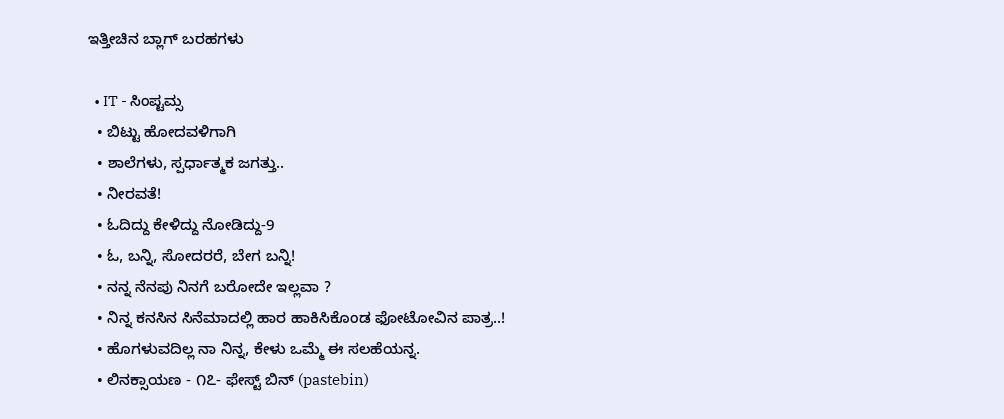ಇತ್ತೀಚಿನ ಬ್ಲಾಗ್ ಬರಹಗಳು

  • IT - ಸಿಂಪ್ಟಮ್ಸ
  • ಬಿಟ್ಟು ಹೋದವಳಿಗಾಗಿ
  • ಶಾಲೆಗಳು, ಸ್ಪರ್ಧಾತ್ಮಕ ಜಗತ್ತು..
  • ನೀರವತೆ!
  • ಓದಿದ್ದು ಕೇಳಿದ್ದು ನೋಡಿದ್ದು-9
  • ಓ, ಬನ್ನಿ, ಸೋದರರೆ, ಬೇಗ ಬನ್ನಿ!
  • ನನ್ನ ನೆನಪು ನಿನಗೆ ಬರೋದೇ ಇಲ್ಲವಾ ?
  • ನಿನ್ನ ಕನಸಿನ ಸಿನೆಮಾದಲ್ಲಿ ಹಾರ ಹಾಕಿಸಿಕೊಂಡ ಫೋಟೋವಿನ ಪಾತ್ರ..!
  • ಹೊಗಳುವದಿಲ್ಲ ನಾ ನಿನ್ನ, ಕೇಳು ಒಮ್ಮೆ ಈ ಸಲಹೆಯನ್ನ.
  • ಲಿನಕ್ಸಾಯಣ - ೧೭- ಫೇಸ್ಟ್ ಬಿನ್ (pastebin)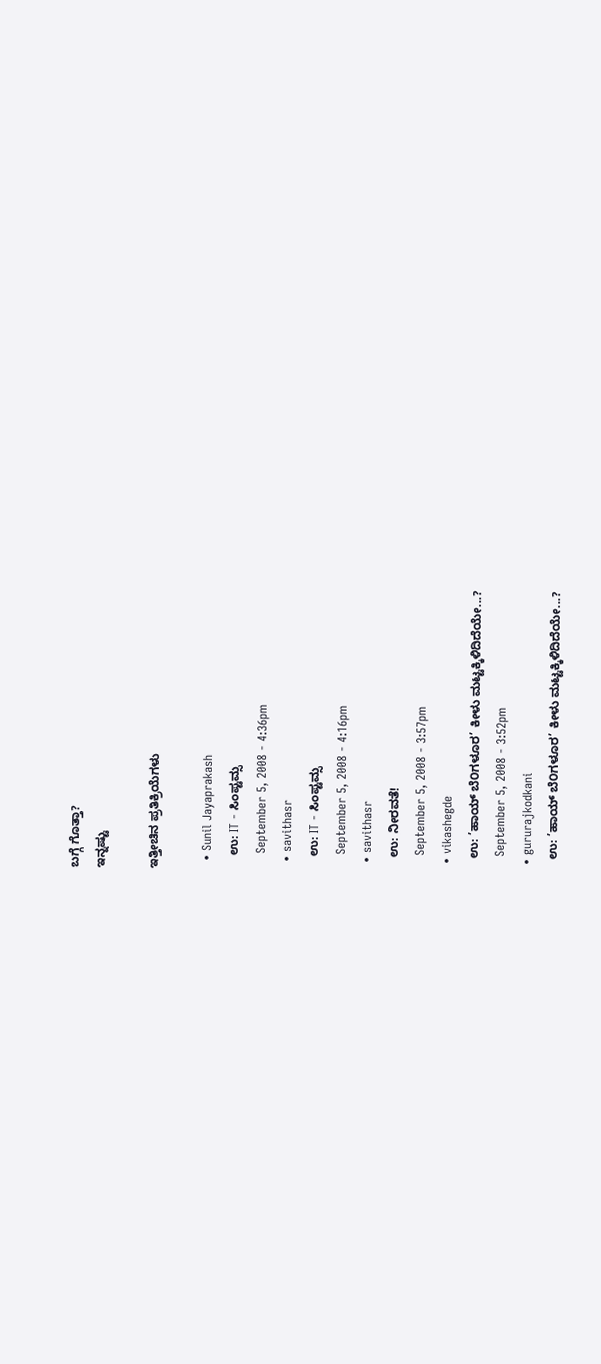ಬಗ್ಗೆ ಗೊತ್ತಾ?
ಇನ್ನಷ್ಟು

ಇತ್ತೀಚಿನ ಪ್ರತಿಕ್ರಿಯೆಗಳು

  • Sunil Jayaprakash
    ಉ: IT - ಸಿಂಪ್ಟಮ್ಸ
    September 5, 2008 - 4:36pm
  • savithasr
    ಉ: IT - ಸಿಂಪ್ಟಮ್ಸ
    September 5, 2008 - 4:16pm
  • savithasr
    ಉ: ನೀರವತೆ!
    September 5, 2008 - 3:57pm
  • vikashegde
    ಉ: ’ಹಾಯ್ ಬೆ೦ಗಳೂರ’ ಕೀಳು ಮಟ್ಟಕ್ಕಿಳಿದಿದೆಯೇ...?
    September 5, 2008 - 3:52pm
  • gururajkodkani
    ಉ: ’ಹಾಯ್ ಬೆ೦ಗಳೂರ’ ಕೀಳು ಮಟ್ಟಕ್ಕಿಳಿದಿದೆಯೇ...?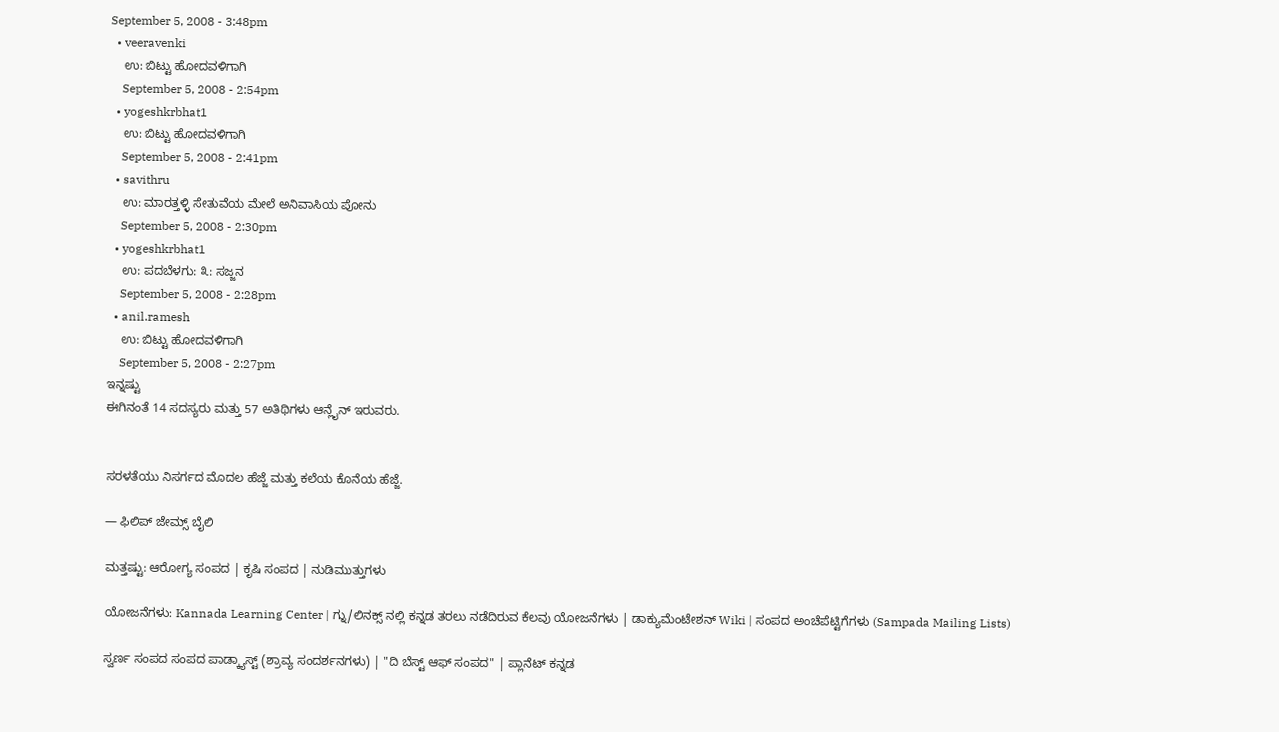September 5, 2008 - 3:48pm
  • veeravenki
    ಉ: ಬಿಟ್ಟು ಹೋದವಳಿಗಾಗಿ
    September 5, 2008 - 2:54pm
  • yogeshkrbhat1
    ಉ: ಬಿಟ್ಟು ಹೋದವಳಿಗಾಗಿ
    September 5, 2008 - 2:41pm
  • savithru
    ಉ: ಮಾರತ್ತಳ್ಳಿ ಸೇತುವೆಯ ಮೇಲೆ ಅನಿವಾಸಿಯ ಪೋನು
    September 5, 2008 - 2:30pm
  • yogeshkrbhat1
    ಉ: ಪದಬೆಳಗು: ೩: ಸಜ್ಜನ
    September 5, 2008 - 2:28pm
  • anil.ramesh
    ಉ: ಬಿಟ್ಟು ಹೋದವಳಿಗಾಗಿ
    September 5, 2008 - 2:27pm
ಇನ್ನಷ್ಟು
ಈಗಿನಂತೆ 14 ಸದಸ್ಯರು ಮತ್ತು 57 ಅತಿಥಿಗಳು ಆನ್ಲೈನ್ ಇರುವರು.


ಸರಳತೆಯು ನಿಸರ್ಗದ ಮೊದಲ ಹೆಜ್ಜೆ ಮತ್ತು ಕಲೆಯ ಕೊನೆಯ ಹೆಜ್ಜೆ.

— ಫಿಲಿಪ್ ಜೇಮ್ಸ್ ಬೈಲಿ

ಮತ್ತಷ್ಟು: ಆರೋಗ್ಯ ಸಂಪದ | ಕೃಷಿ ಸಂಪದ | ನುಡಿಮುತ್ತುಗಳು

ಯೋಜನೆಗಳು: Kannada Learning Center | ಗ್ನು/ಲಿನಕ್ಸ್ ನಲ್ಲಿ ಕನ್ನಡ ತರಲು ನಡೆದಿರುವ ಕೆಲವು ಯೋಜನೆಗಳು | ಡಾಕ್ಯುಮೆಂಟೇಶನ್ Wiki | ಸಂಪದ ಅಂಚೆಪೆಟ್ಟಿಗೆಗಳು (Sampada Mailing Lists)

ಸ್ವರ್ಣ ಸಂಪದ ಸಂಪದ ಪಾಡ್ಕ್ಯಾಸ್ಟ್ (ಶ್ರಾವ್ಯ ಸಂದರ್ಶನಗಳು) | "ದಿ ಬೆಸ್ಟ್ ಆಫ್ ಸಂಪದ" | ಪ್ಲಾನೆಟ್ ಕನ್ನಡ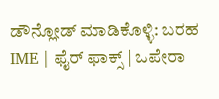ಡೌನ್ಲೋಡ್ ಮಾಡಿಕೊಳ್ಳಿ: ಬರಹ IME | ಫೈರ್ ಫಾಕ್ಸ್ | ಒಪೇರಾ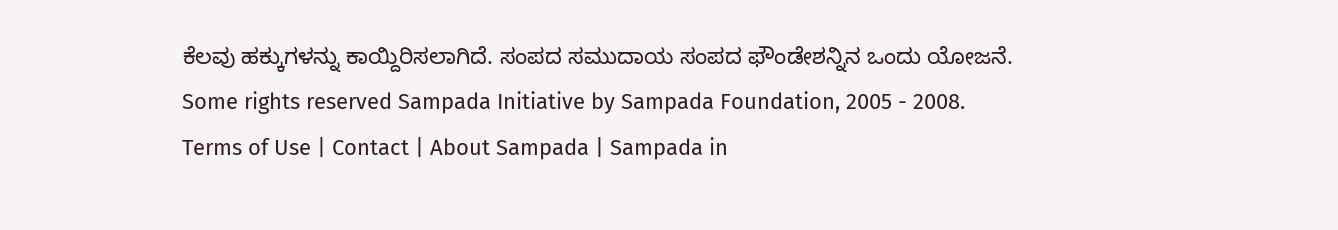ಕೆಲವು ಹಕ್ಕುಗಳನ್ನು ಕಾಯ್ದಿರಿಸಲಾಗಿದೆ. ಸಂಪದ ಸಮುದಾಯ ಸಂಪದ ಫೌಂಡೇಶನ್ನಿನ ಒಂದು ಯೋಜನೆ.
Some rights reserved Sampada Initiative by Sampada Foundation, 2005 - 2008.
Terms of Use | Contact | About Sampada | Sampada in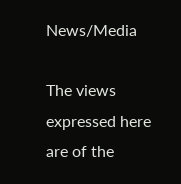News/Media

The views expressed here are of the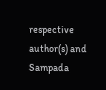respective author(s) and Sampada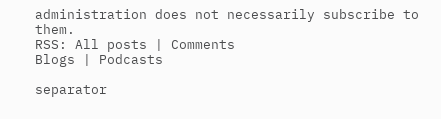administration does not necessarily subscribe to them.
RSS: All posts | Comments
Blogs | Podcasts

separator